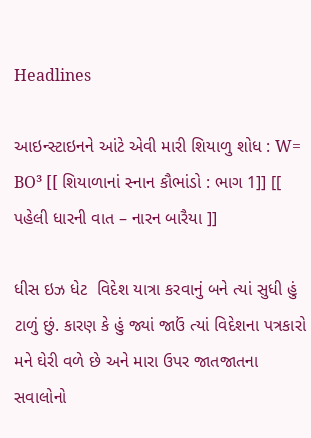Headlines

આઇન્સ્ટાઇનને આંટે એવી મારી શિયાળુ શોધ : W= BO³ [[ શિયાળાનાં સ્નાન કૌભાંડો : ભાગ 1]] [[ પહેલી ધારની વાત – નારન બારૈયા ]]

ધીસ ઇઝ ધેટ  વિદેશ યાત્રા કરવાનું બને ત્યાં સુધી હું ટાળું છું. કારણ કે હું જ્યાં જાઉં ત્યાં વિદેશના પત્રકારો મને ઘેરી વળે છે અને મારા ઉપર જાતજાતના સવાલોનો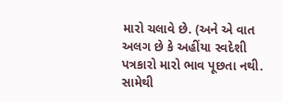મારો ચલાવે છે. (અને એ વાત અલગ છે કે અહીંયા સ્વદેશી પત્રકારો મારો ભાવ પૂછતા નથી. સામેથી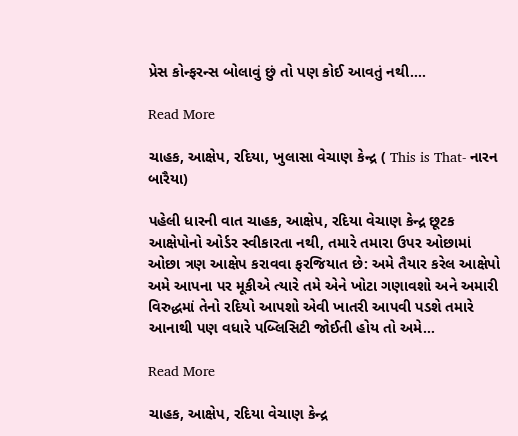પ્રેસ કોન્ફરન્સ બોલાવું છું તો પણ કોઈ આવતું નથી….

Read More

ચાહક, આક્ષેપ, રદિયા, ખુલાસા વેચાણ કેન્દ્ર ( This is That- નારન બારૈયા)

પહેલી ધારની વાત ચાહક, આક્ષેપ, રદિયા વેચાણ કેન્દ્ર છૂટક આક્ષેપોનો ઓર્ડર સ્વીકારતા નથી, તમારે તમારા ઉપર ઓછામાં ઓછા ત્રણ આક્ષેપ કરાવવા ફરજિયાત છે: અમે તૈયાર કરેલ આક્ષેપો અમે આપના પર મૂકીએ ત્યારે તમે એને ખોટા ગણાવશો અને અમારી વિરુદ્ધમાં તેનો રદિયો આપશો એવી ખાતરી આપવી પડશે તમારે આનાથી પણ વધારે પબ્લિસિટી જોઈતી હોય તો અમે…

Read More

ચાહક, આક્ષેપ, રદિયા વેચાણ કેન્દ્ર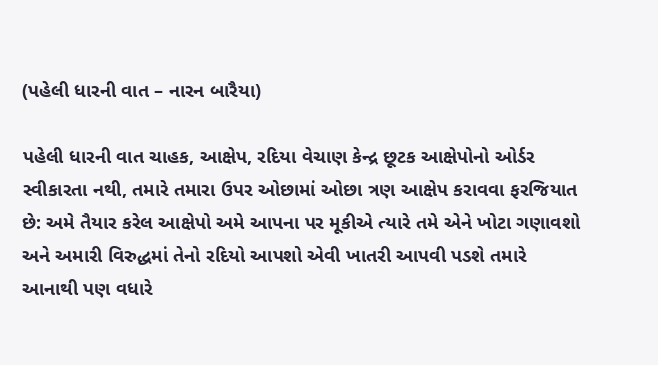(પહેલી ધારની વાત – નારન બારૈયા)

પહેલી ધારની વાત ચાહક, આક્ષેપ, રદિયા વેચાણ કેન્દ્ર છૂટક આક્ષેપોનો ઓર્ડર સ્વીકારતા નથી, તમારે તમારા ઉપર ઓછામાં ઓછા ત્રણ આક્ષેપ કરાવવા ફરજિયાત છે: અમે તૈયાર કરેલ આક્ષેપો અમે આપના પર મૂકીએ ત્યારે તમે એને ખોટા ગણાવશો અને અમારી વિરુદ્ધમાં તેનો રદિયો આપશો એવી ખાતરી આપવી પડશે તમારે આનાથી પણ વધારે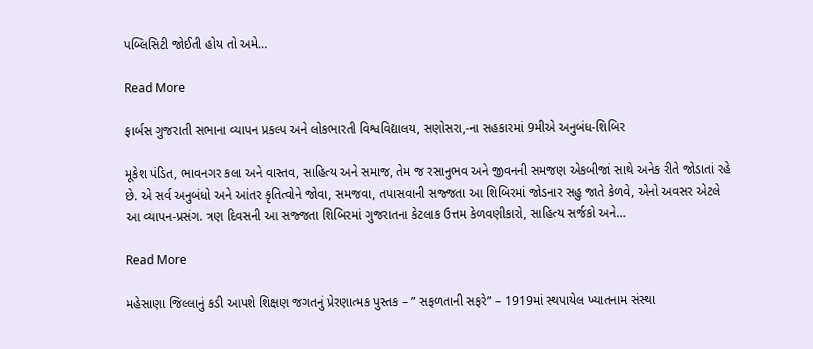પબ્લિસિટી જોઈતી હોય તો અમે…

Read More

ફાર્બસ ગુજરાતી સભાના વ્યાપન પ્રકલ્પ અને લોકભારતી વિશ્વવિદ્યાલય, સણોસરા,-ના સહકારમાં 9મીએ અનુબંધ-શિબિર

મૂકેશ પંડિત, ભાવનગર કલા અને વાસ્તવ, સાહિત્ય અને સમાજ, તેમ જ રસાનુભવ અને જીવનની સમજણ એકબીજાં સાથે અનેક રીતે જોડાતાં રહે છે. એ સર્વ અનુબંધો અને આંતર કૃતિત્વોને જોવા, સમજવા, તપાસવાની સજ્જતા આ શિબિરમાં જોડનાર સહુ જાતે કેળવે, એનો અવસર એટલે આ વ્યાપન-પ્રસંગ. ત્રણ દિવસની આ સજ્જતા શિબિરમાં ગુજરાતના કેટલાક ઉત્તમ કેળવણીકારો, સાહિત્ય સર્જકો અને…

Read More

મહેસાણા જિલ્લાનું કડી આપશે શિક્ષણ જગતનું પ્રેરણાત્મક પુસ્તક – ” સફળતાની સફરે” – 1919માં સ્થપાયેલ ખ્યાતનામ સંસ્થા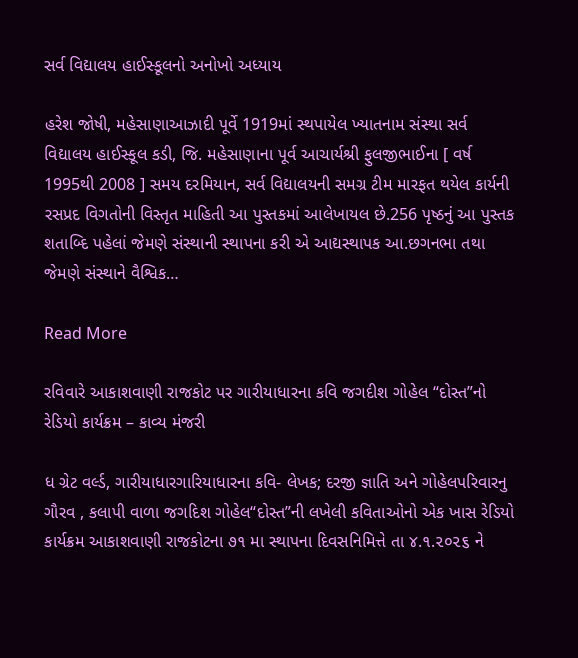સર્વ વિદ્યાલય હાઈસ્કૂલનો અનોખો અધ્યાય

હરેશ જોષી, મહેસાણાઆઝાદી પૂર્વે 1919માં સ્થપાયેલ ખ્યાતનામ સંસ્થા સર્વ વિદ્યાલય હાઈસ્કૂલ કડી, જિ. મહેસાણાના પૂર્વ આચાર્યશ્રી ફુલજીભાઈના [ વર્ષ 1995થી 2008 ] સમય દરમિયાન, સર્વ વિદ્યાલયની સમગ્ર ટીમ મારફત થયેલ કાર્યની રસપ્રદ વિગતોની વિસ્તૃત માહિતી આ પુસ્તકમાં આલેખાયલ છે.256 પૃષ્ઠનું આ પુસ્તક શતાબ્દિ પહેલાં જેમણે સંસ્થાની સ્થાપના કરી એ આદ્યસ્થાપક આ.છગનભા તથા જેમણે સંસ્થાને વૈશ્વિક…

Read More

રવિવારે આકાશવાણી રાજકોટ પર ગારીયાધારના કવિ જગદીશ ગોહેલ “દોસ્ત”નો રેડિયો કાર્યક્રમ – કાવ્ય મંજરી

ધ ગ્રેટ વર્લ્ડ, ગારીયાધારગારિયાધારના કવિ- લેખક; દરજી જ્ઞાતિ અને ગોહેલપરિવારનુ ગૌરવ , કલાપી વાળા જગદિશ ગોહેલ“દોસ્ત”ની લખેલી કવિતાઓનો એક ખાસ રેડિયો કાર્યક્રમ આકાશવાણી રાજકોટના ૭૧ મા સ્થાપના દિવસનિમિત્તે તા ૪.૧.૨૦૨૬ ને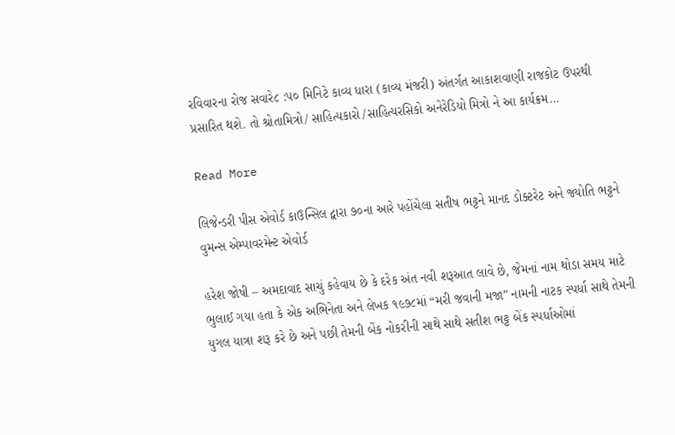રવિવારના રોજ સવારે૮ :૫૦ મિનિટે કાવ્ય ધારા (કાવ્ય મંજરી) અંતર્ગત આકાશવાણી રાજકોટ ઉપરથી પ્રસારિત થશે. તો શ્રોતામિત્રો/ સાહિત્યકારો /સાહિત્યરસિકો અનેરેડિયો મિત્રો ને આ કાર્યક્રમ…

Read More

લિજેન્ડરી પીસ એવોર્ડ કાઉન્સિલ દ્વારા ૭૦ના આરે પહોંચેલા સતીષ ભટ્ટને માનદ ડોક્ટરેટ અને જ્યોતિ ભટ્ટને વુમન્સ એમ્પાવરમેન્ટ એવોર્ડ

હરેશ જોષી – અમદાવાદ સાચું કહેવાય છે કે દરેક અંત નવી શરૂઆત લાવે છે, જેમનાં નામ થોડા સમય માટે ભુલાઈ ગયા હતા કે એક અભિનેતા અને લેખક ૧૯૭૮માં “મરી જવાની મજા” નામની નાટક સ્પર્ધા સાથે તેમની યુગલ યાત્રા શરૂ કરે છે અને પછી તેમની બેંક નોકરીની સાથે સાથે સતીશ ભટ્ટ બેંક સ્પર્ધાઓમાં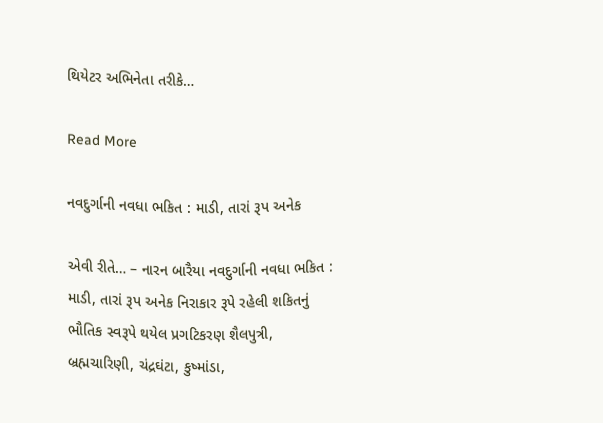થિયેટર અભિનેતા તરીકે…

Read More

નવદુર્ગાની નવધા ભકિત : માડી, તારાં રૂપ અનેક

એવી રીતે… – નારન બારૈયા નવદુર્ગાની નવધા ભકિત : માડી, તારાં રૂપ અનેક નિરાકાર રૂપે રહેલી શકિતનું ભૌતિક સ્વરૂપે થયેલ પ્રગટિકરણ શૈલપુત્રી, બ્રહ્મચારિણી, ચંદ્રઘંટા, કુષ્માંડા,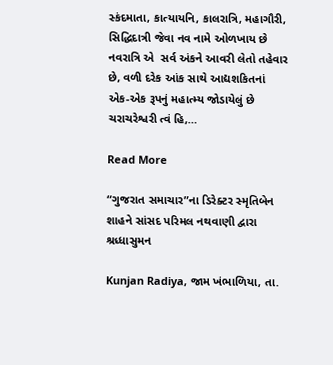સ્કંદમાતા, કાત્યાયનિ, કાલરાત્રિ, મહાગૌરી, સિદ્ધિદાત્રી જેવા નવ નામે ઓળખાય છે નવરાત્રિ એ  સર્વ અંકને આવરી લેતો તહેવાર છે, વળી દરેક આંક સાથે આદ્યશકિતનાં એક-એક રૂપનું મહાત્મ્ય જોડાયેલું છે ચરાચરેશ્વરી ત્વં હિ,…

Read More

“ગુજરાત સમાચાર”ના ડિરેક્ટર સ્મૃતિબેન શાહને સાંસદ પરિમલ નથવાણી દ્વારા શ્રધ્ધાસુમન

Kunjan Radiya, જામ ખંભાળિયા, તા.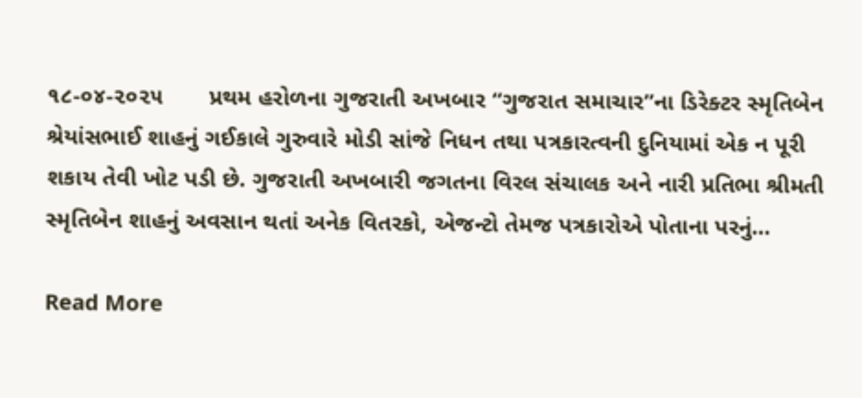૧૮-૦૪-૨૦૨૫       પ્રથમ હરોળના ગુજરાતી અખબાર “ગુજરાત સમાચાર”ના ડિરેક્ટર સ્મૃતિબેન શ્રેયાંસભાઈ શાહનું ગઈકાલે ગુરુવારે મોડી સાંજે નિધન તથા પત્રકારત્વની દુનિયામાં એક ન પૂરી શકાય તેવી ખોટ પડી છે. ગુજરાતી અખબારી જગતના વિરલ સંચાલક અને નારી પ્રતિભા શ્રીમતી સ્મૃતિબેન શાહનું અવસાન થતાં અનેક વિતરકો, એજન્ટો તેમજ પત્રકારોએ પોતાના પરનું…

Read More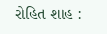રોહિત શાહ :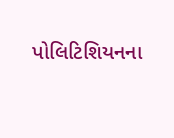પોલિટિશિયનના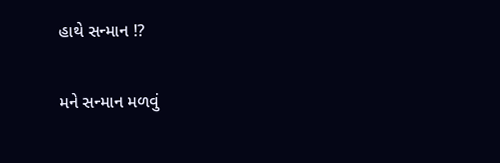હાથે સન્માન !?

મને સન્માન મળવું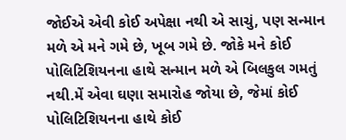જોઈએ એવી કોઈ અપેક્ષા નથી એ સાચું, પણ સન્માન મળે એ મને ગમે છે, ખૂબ ગમે છે. જોકે મને કોઈ પોલિટિશિયનના હાથે સન્માન મળે એ બિલકુલ ગમતું નથી.મેં એવા ઘણા સમારોહ જોયા છે, જેમાં કોઈ પોલિટિશિયનના હાથે કોઈ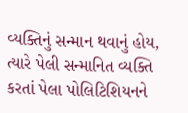વ્યક્તિનું સન્માન થવાનું હોય, ત્યારે પેલી સન્માનિત વ્યક્તિ કરતાં પેલા પોલિટિશિયનને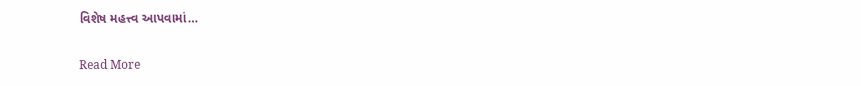વિશેષ મહત્ત્વ આપવામાં…

Read More